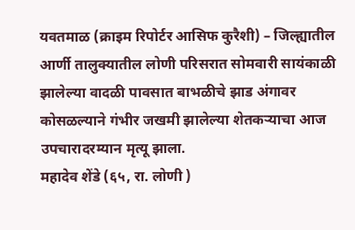यवतमाळ (क्राइम रिपोर्टर आसिफ कुरैशी) – जिल्ह्यातील आर्णी तालुक्यातील लोणी परिसरात सोमवारी सायंकाळी झालेल्या वादळी पावसात बाभळीचे झाड अंगावर कोसळल्याने गंभीर जखमी झालेल्या शेतकऱ्याचा आज उपचारादरम्यान मृत्यू झाला.
महादेव शेंडे (६५, रा. लोणी )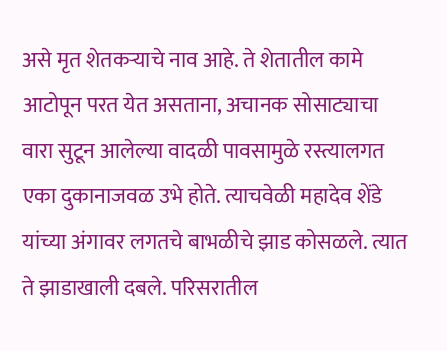असे मृत शेतकऱ्याचे नाव आहे. ते शेतातील कामे आटोपून परत येत असताना, अचानक सोसाट्याचा वारा सुटून आलेल्या वादळी पावसामुळे रस्त्यालगत एका दुकानाजवळ उभे होते. त्याचवेळी महादेव शेंडे यांच्या अंगावर लगतचे बाभळीचे झाड कोसळले. त्यात ते झाडाखाली दबले. परिसरातील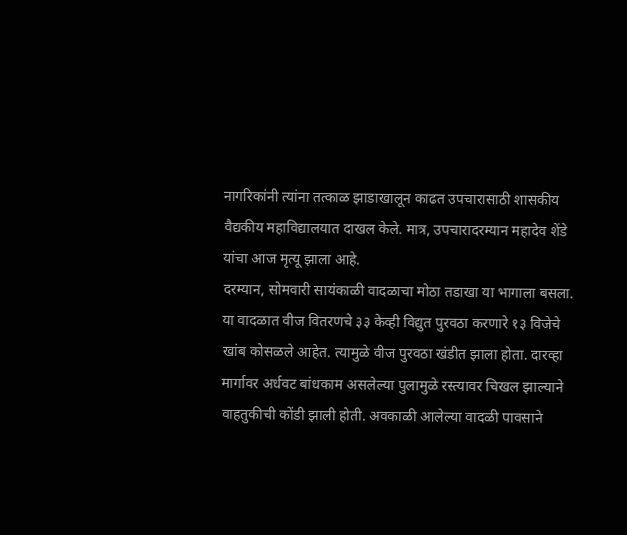नागरिकांनी त्यांना तत्काळ झाडाखालून काढत उपचारासाठी शासकीय वैद्यकीय महाविद्यालयात दाखल केले. मात्र, उपचारादरम्यान महादेव शेंडे यांचा आज मृत्यू झाला आहे.
दरम्यान, सोमवारी सायंकाळी वादळाचा मोठा तडाखा या भागाला बसला. या वादळात वीज वितरणचे ३३ केव्ही विद्युत पुरवठा करणारे १३ विजेचे खांब कोसळले आहेत. त्यामुळे वीज पुरवठा खंडीत झाला होता. दारव्हा मार्गावर अर्धवट बांधकाम असलेल्या पुलामुळे रस्त्यावर चिखल झाल्याने वाहतुकीची कोंडी झाली होती. अवकाळी आलेल्या वादळी पावसाने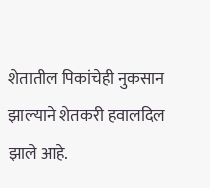शेतातील पिकांचेही नुकसान झाल्याने शेतकरी हवालदिल झाले आहे.